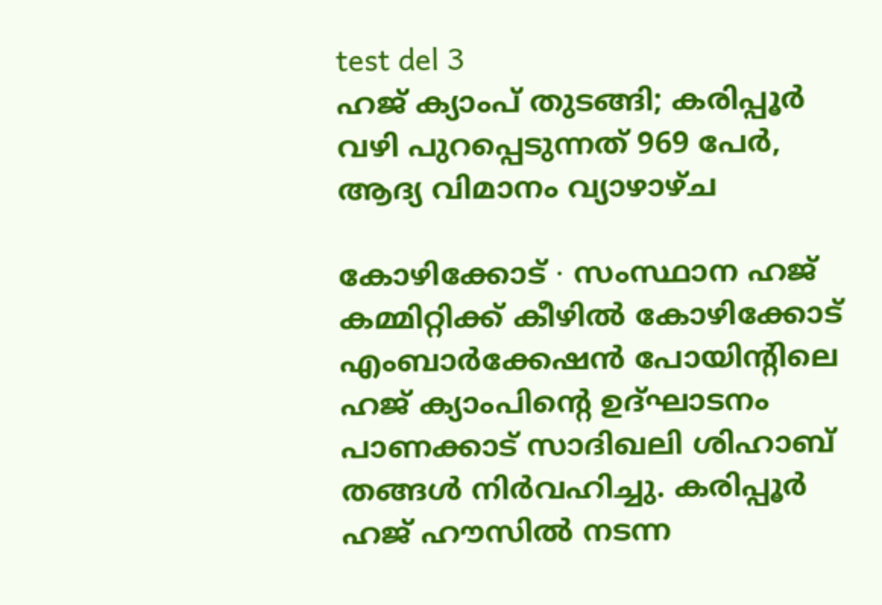test del 3
ഹജ് ക്യാംപ് തുടങ്ങി; കരിപ്പൂർ വഴി പുറപ്പെടുന്നത് 969 പേർ, ആദ്യ വിമാനം വ്യാഴാഴ്ച

കോഴിക്കോട് ∙ സംസ്ഥാന ഹജ് കമ്മിറ്റിക്ക് കീഴിൽ കോഴിക്കോട് എംബാർക്കേഷൻ പോയിന്റിലെ ഹജ് ക്യാംപിന്റെ ഉദ്ഘാടനം പാണക്കാട് സാദിഖലി ശിഹാബ് തങ്ങൾ നിർവഹിച്ചു. കരിപ്പൂർ ഹജ് ഹൗസിൽ നടന്ന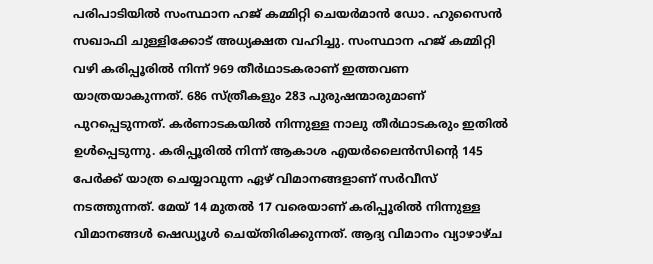പരിപാടിയിൽ സംസ്ഥാന ഹജ് കമ്മിറ്റി ചെയർമാൻ ഡോ. ഹുസൈൻ സഖാഫി ചുള്ളിക്കോട് അധ്യക്ഷത വഹിച്ചു. സംസ്ഥാന ഹജ് കമ്മിറ്റി വഴി കരിപ്പൂരിൽ നിന്ന് 969 തീർഥാടകരാണ് ഇത്തവണ യാത്രയാകുന്നത്. 686 സ്ത്രീകളും 283 പുരുഷന്മാരുമാണ് പുറപ്പെടുന്നത്. കർണാടകയിൽ നിന്നുള്ള നാലു തീർഥാടകരും ഇതിൽ ഉൾപ്പെടുന്നു. കരിപ്പൂരിൽ നിന്ന് ആകാശ എയർലൈൻസിന്റെ 145 പേർക്ക് യാത്ര ചെയ്യാവുന്ന ഏഴ് വിമാനങ്ങളാണ് സർവീസ് നടത്തുന്നത്. മേയ് 14 മുതൽ 17 വരെയാണ് കരിപ്പൂരിൽ നിന്നുള്ള വിമാനങ്ങൾ ഷെഡ്യൂൾ ചെയ്തിരിക്കുന്നത്. ആദ്യ വിമാനം വ്യാഴാഴ്ച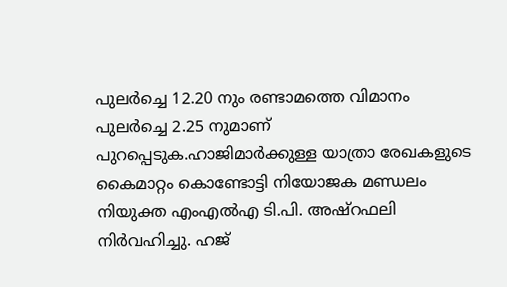പുലർച്ചെ 12.20 നും രണ്ടാമത്തെ വിമാനം പുലർച്ചെ 2.25 നുമാണ് പുറപ്പെടുക.ഹാജിമാർക്കുള്ള യാത്രാ രേഖകളുടെ കൈമാറ്റം കൊണ്ടോട്ടി നിയോജക മണ്ഡലം നിയുക്ത എംഎൽഎ ടി.പി. അഷ്റഫലി നിർവഹിച്ചു. ഹജ്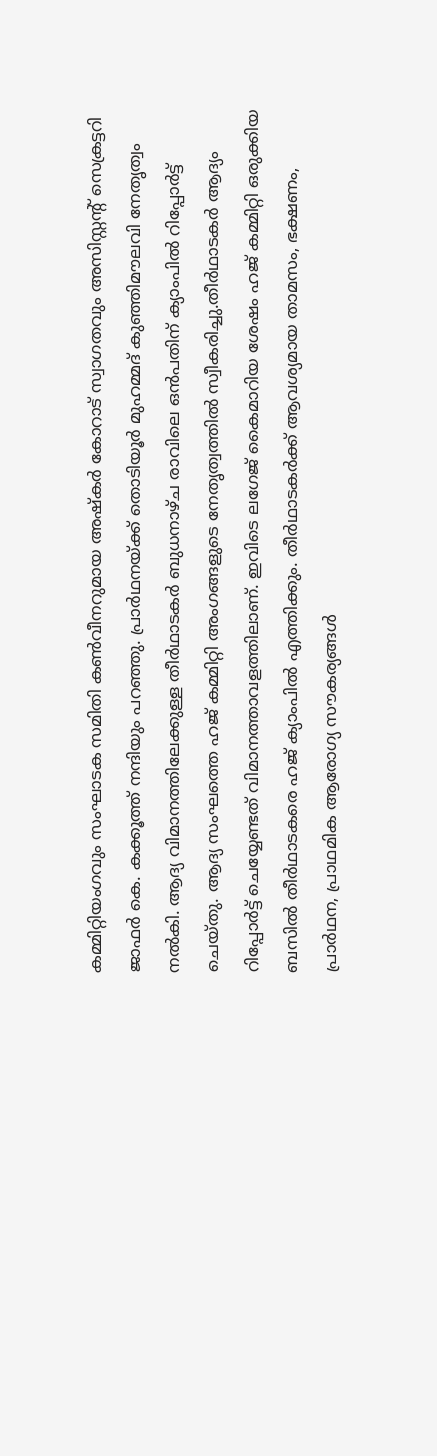കമ്മിറ്റിയംഗവും സംഘാടക സമിതി കൺവീനറുമായ അഷ്കർ കോറാട് സ്വാഗതവും അസിസ്റ്റന്റ് സെക്രട്ടറി ജാഫർ കെ. കക്കൂത്ത് നന്ദിയും പറഞ്ഞു. പ്രാർഥനയ്ക്ക് തൊടിയൂർ മുഹമ്മദ് കുഞ്ഞിമൗലവി നേതൃത്വം നൽകി. ആദ്യ വിമാനത്തിലേക്കുള്ള തീർഥാടകർ ബുധനാഴ്ച രാവിലെ ഒൻപതിന് ക്യാംപിൽ റിപ്പോർട്ട് ചെയ്തു. ആദ്യ സംഘത്തെ ഹജ് കമ്മിറ്റി അംഗങ്ങളുടെ നേതൃത്വത്തിൽ സ്വീകരിച്ചു.തീർഥാടകർ ആദ്യം റിപ്പോർട്ട് ചെയ്യേണ്ടത് വിമാനത്താവളത്തിലാണ്. ഇവിടെ ലഗേജ് കൈമാറിയ ശേഷം ഹജ് കമ്മിറ്റി ഒരുക്കിയ ബസിൽ തീർഥാടകരെ ഹജ് ക്യാംപിൽ എത്തിക്കും. തീർഥാടകർക്ക് ആവശ്യമായ താമസം, ഭക്ഷണം, പ്രാർഥന, പ്രാഥമിക ആരോഗ്യ സൗകര്യങ്ങൾ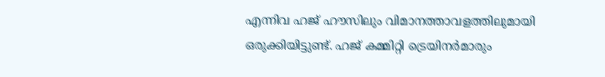എന്നിവ ഹജ് ഹൗസിലും വിമാനത്താവളത്തിലുമായി ഒരുക്കിയിട്ടുണ്ട്. ഹജ് കമ്മിറ്റി ട്രെയിനർമാരും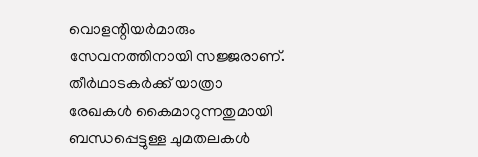വൊളന്റിയർമാരും സേവനത്തിനായി സജ്ജരാണ്. തീർഥാടകർക്ക് യാത്രാ രേഖകൾ കൈമാറുന്നതുമായി ബന്ധപ്പെട്ടുള്ള ചുമതലകൾ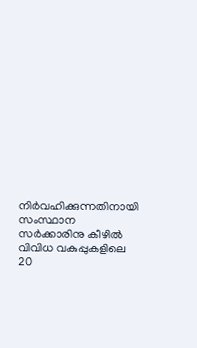നിർവഹിക്കുന്നതിനായി സംസ്ഥാന സർക്കാരിനു കീഴിൽ വിവിധ വകുപ്പുകളിലെ 20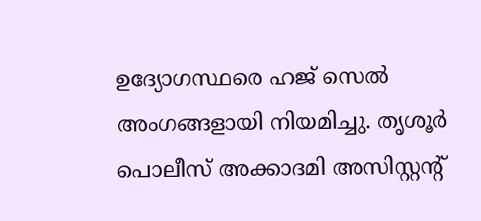ഉദ്യോഗസ്ഥരെ ഹജ് സെൽ അംഗങ്ങളായി നിയമിച്ചു. തൃശൂർ പൊലീസ് അക്കാദമി അസിസ്റ്റന്റ്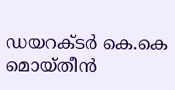ഡയറക്ടർ കെ.കെ മൊയ്തീൻ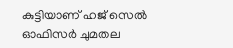കുട്ടിയാണ് ഹജ് സെൽ ഓഫിസർ ചുമതല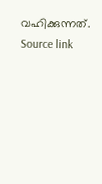വഹിക്കുന്നത്.
Source link